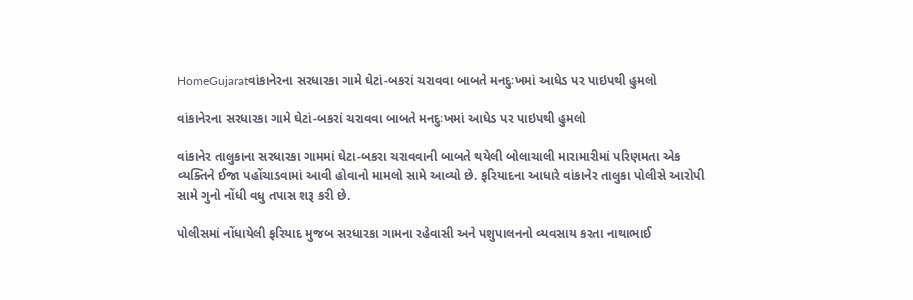HomeGujaratવાંકાનેરના સરધારકા ગામે ઘેટાં-બકરાં ચરાવવા બાબતે મનદુઃખમાં આધેડ પર પાઇપથી હુમલો

વાંકાનેરના સરધારકા ગામે ઘેટાં-બકરાં ચરાવવા બાબતે મનદુઃખમાં આધેડ પર પાઇપથી હુમલો

વાંકાનેર તાલુકાના સરધારકા ગામમાં ઘેટા-બકરા ચરાવવાની બાબતે થયેલી બોલાચાલી મારામારીમાં પરિણમતા એક વ્યક્તિને ઈજા પહોંચાડવામાં આવી હોવાનો મામલો સામે આવ્યો છે. ફરિયાદના આધારે વાંકાનેર તાલુકા પોલીસે આરોપી સામે ગુનો નોંધી વધુ તપાસ શરૂ કરી છે.

પોલીસમાં નોંધાયેલી ફરિયાદ મુજબ સરધારકા ગામના રહેવાસી અને પશુપાલનનો વ્યવસાય કરતા નાથાભાઈ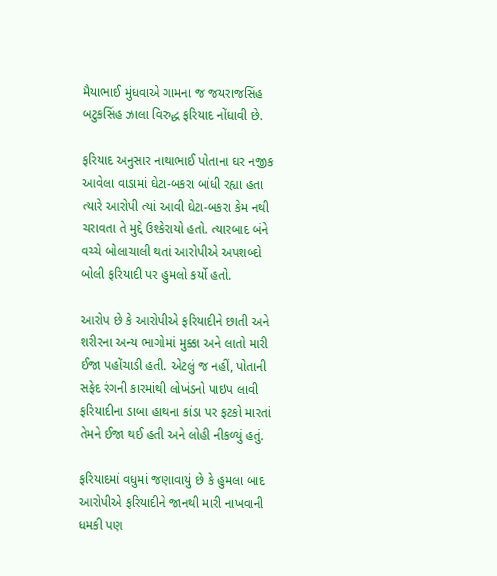મૈયાભાઈ મુંધવાએ ગામના જ જયરાજસિંહ બટુકસિંહ ઝાલા વિરુદ્ધ ફરિયાદ નોંધાવી છે.

ફરિયાદ અનુસાર નાથાભાઈ પોતાના ઘર નજીક આવેલા વાડામાં ઘેટા-બકરા બાંધી રહ્યા હતા ત્યારે આરોપી ત્યાં આવી ઘેટા-બકરા કેમ નથી ચરાવતા તે મુદ્દે ઉશ્કેરાયો હતો. ત્યારબાદ બંને વચ્ચે બોલાચાલી થતાં આરોપીએ અપશબ્દો બોલી ફરિયાદી પર હુમલો કર્યો હતો.

આરોપ છે કે આરોપીએ ફરિયાદીને છાતી અને શરીરના અન્ય ભાગોમાં મુક્કા અને લાતો મારી ઈજા પહોંચાડી હતી. એટલું જ નહીં, પોતાની સફેદ રંગની કારમાંથી લોખંડનો પાઇપ લાવી ફરિયાદીના ડાબા હાથના કાંડા પર ફટકો મારતાં તેમને ઈજા થઈ હતી અને લોહી નીકળ્યું હતું.

ફરિયાદમાં વધુમાં જણાવાયું છે કે હુમલા બાદ આરોપીએ ફરિયાદીને જાનથી મારી નાખવાની ધમકી પણ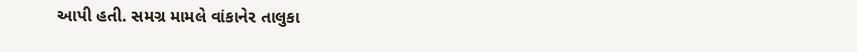આપી હતી. સમગ્ર મામલે વાંકાનેર તાલુકા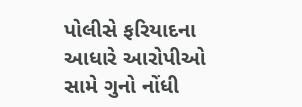પોલીસે ફરિયાદના આધારે આરોપીઓ સામે ગુનો નોંધી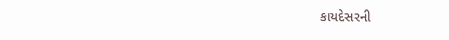કાયદેસરની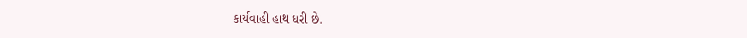કાર્યવાહી હાથ ધરી છે.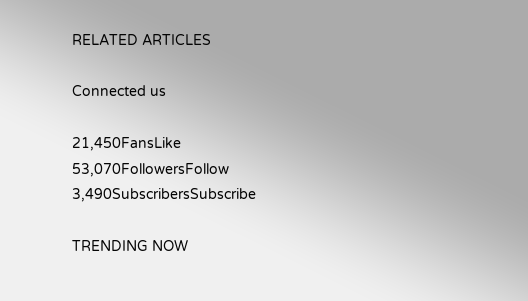RELATED ARTICLES

Connected us

21,450FansLike
53,070FollowersFollow
3,490SubscribersSubscribe

TRENDING NOW